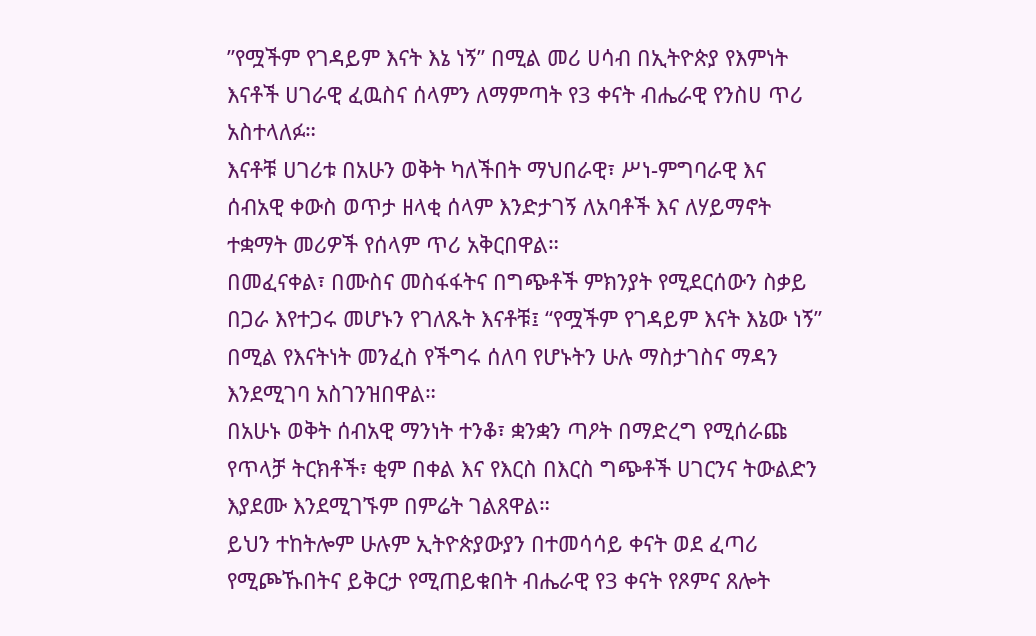”የሟችም የገዳይም እናት እኔ ነኝ” በሚል መሪ ሀሳብ በኢትዮጵያ የእምነት እናቶች ሀገራዊ ፈዉስና ሰላምን ለማምጣት የ3 ቀናት ብሔራዊ የንስሀ ጥሪ አስተላለፉ።
እናቶቹ ሀገሪቱ በአሁን ወቅት ካለችበት ማህበራዊ፣ ሥነ-ምግባራዊ እና ሰብአዊ ቀውስ ወጥታ ዘላቂ ሰላም እንድታገኝ ለአባቶች እና ለሃይማኖት ተቋማት መሪዎች የሰላም ጥሪ አቅርበዋል።
በመፈናቀል፣ በሙስና መስፋፋትና በግጭቶች ምክንያት የሚደርሰውን ስቃይ በጋራ እየተጋሩ መሆኑን የገለጹት እናቶቹ፤ “የሟችም የገዳይም እናት እኔው ነኝ” በሚል የእናትነት መንፈስ የችግሩ ሰለባ የሆኑትን ሁሉ ማስታገስና ማዳን እንደሚገባ አስገንዝበዋል።
በአሁኑ ወቅት ሰብአዊ ማንነት ተንቆ፣ ቋንቋን ጣዖት በማድረግ የሚሰራጩ የጥላቻ ትርክቶች፣ ቂም በቀል እና የእርስ በእርስ ግጭቶች ሀገርንና ትውልድን እያደሙ እንደሚገኙም በምሬት ገልጸዋል።
ይህን ተከትሎም ሁሉም ኢትዮጵያውያን በተመሳሳይ ቀናት ወደ ፈጣሪ የሚጮኹበትና ይቅርታ የሚጠይቁበት ብሔራዊ የ3 ቀናት የጾምና ጸሎት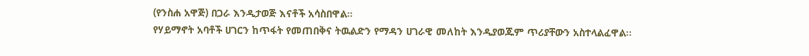(የንስሐ አዋጅ) በጋራ እንዲታወጅ እናቶች አሳስበዋል።
የሃይማኖት አባቶች ሀገርን ከጥፋት የመጠበቅና ትዉልድን የማዳን ሀገራዊ መለከት እንዲያወጁም ጥሪያቸውን አስተላልፈዋል፡፡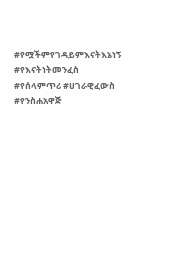#የሟችምየገዳይምእናትእኔነኝ #የእናትነትመንፈስ #የሰላምጥሪ #ሀገራዊፈውስ #የንስሐአዋጅ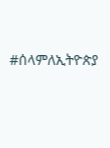#ሰላምለኢትዮጵያ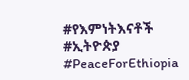#የእምነትእናቶች #ኢትዮጵያ #PeaceForEthiopia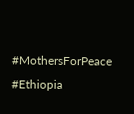#MothersForPeace #Ethiopia